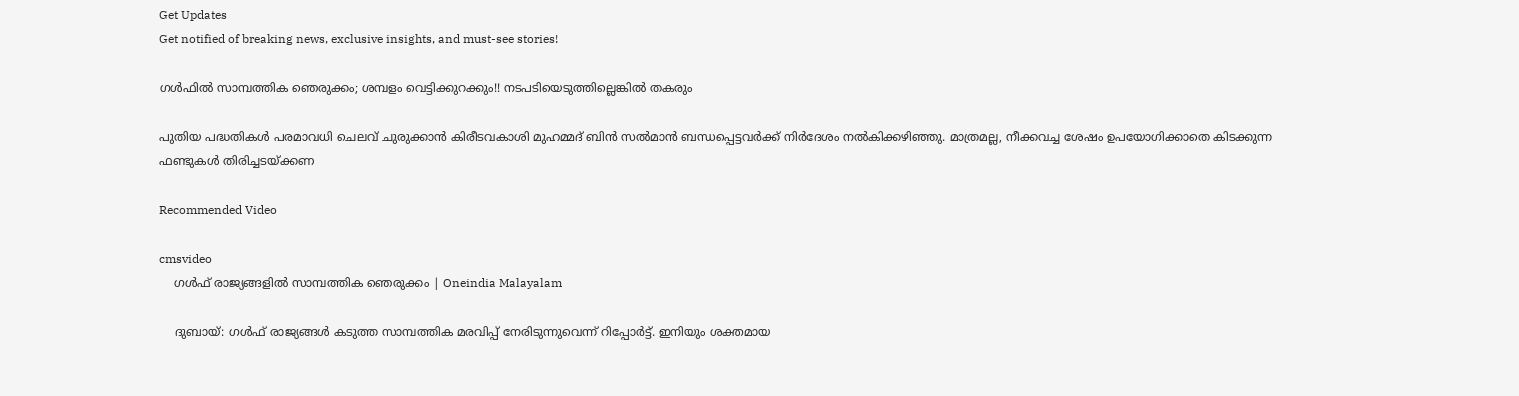Get Updates
Get notified of breaking news, exclusive insights, and must-see stories!

ഗള്‍ഫില്‍ സാമ്പത്തിക ഞെരുക്കം; ശമ്പളം വെട്ടിക്കുറക്കും!! നടപടിയെടുത്തില്ലെങ്കില്‍ തകരും

പുതിയ പദ്ധതികള്‍ പരമാവധി ചെലവ് ചുരുക്കാന്‍ കിരീടവകാശി മുഹമ്മദ് ബിന്‍ സല്‍മാന്‍ ബന്ധപ്പെട്ടവര്‍ക്ക് നിര്‍ദേശം നല്‍കിക്കഴിഞ്ഞു. മാത്രമല്ല, നീക്കവച്ച ശേഷം ഉപയോഗിക്കാതെ കിടക്കുന്ന ഫണ്ടുകള്‍ തിരിച്ചടയ്ക്കണ

Recommended Video

cmsvideo
    ഗള്‍ഫ് രാജ്യങ്ങളില്‍ സാമ്പത്തിക ഞെരുക്കം | Oneindia Malayalam

    ദുബായ്: ഗള്‍ഫ് രാജ്യങ്ങള്‍ കടുത്ത സാമ്പത്തിക മരവിപ്പ് നേരിടുന്നുവെന്ന് റിപ്പോര്‍ട്ട്. ഇനിയും ശക്തമായ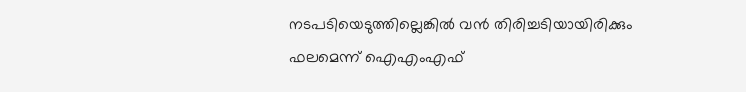നടപടിയെടുത്തില്ലെങ്കില്‍ വന്‍ തിരിച്ചടിയായിരിക്കും ഫലമെന്ന് ഐഎംഎഫ്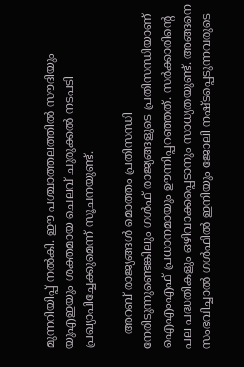മുന്നറിയിപ്പ് നല്‍കി. ഈ പശ്ചാത്തലത്തില്‍ സൗദിയും യുഎഇയും ശക്തമായ ചെലവ് ചുരുക്കല്‍ നടപടി പ്രഖ്യാപിച്ചേക്കുമെന്ന് സൂചനയുണ്ട്.

    അറബ് രാജ്യങ്ങള്‍ മൊത്തം പ്രതിസന്ധി നേരിടുന്നുണ്ടെങ്കിലും ഗള്‍ഫ് രാജ്യങ്ങളുടെ പ്രതിസന്ധിയാണ് ഐഎംഎഫ് പ്രധാനമായും ഊന്നിപ്പറഞ്ഞത്. സര്‍ക്കാരിന്റെ പല പദ്ധതികളും ഒഴിവാക്കപ്പെടാനും സാധ്യതയുണ്ട്. അങ്ങനെ സംഭവിച്ചാല്‍ ഗള്‍ഫില്‍ ഇനിയും ജോലി നഷ്ടപ്പെടുന്നവരുടെ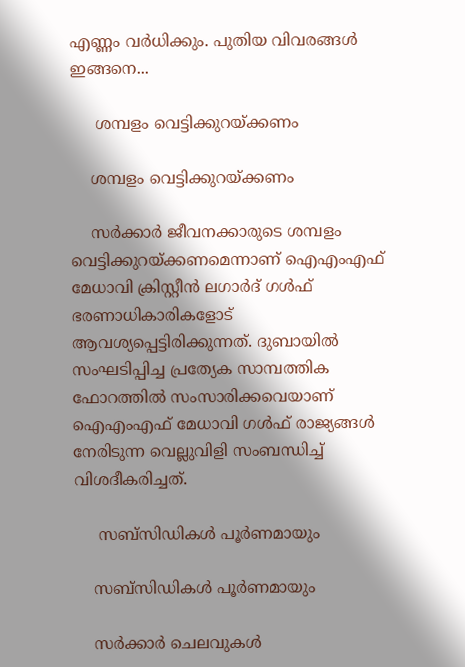എണ്ണം വര്‍ധിക്കും. പുതിയ വിവരങ്ങള്‍ ഇങ്ങനെ...

     ശമ്പളം വെട്ടിക്കുറയ്ക്കണം

    ശമ്പളം വെട്ടിക്കുറയ്ക്കണം

    സര്‍ക്കാര്‍ ജീവനക്കാരുടെ ശമ്പളം വെട്ടിക്കുറയ്ക്കണമെന്നാണ് ഐഎംഎഫ് മേധാവി ക്രിസ്റ്റീന്‍ ലഗാര്‍ദ് ഗള്‍ഫ് ഭരണാധികാരികളോട് ആവശ്യപ്പെട്ടിരിക്കുന്നത്. ദുബായില്‍ സംഘടിപ്പിച്ച പ്രത്യേക സാമ്പത്തിക ഫോറത്തില്‍ സംസാരിക്കവെയാണ് ഐഎംഎഫ് മേധാവി ഗള്‍ഫ് രാജ്യങ്ങള്‍ നേരിടുന്ന വെല്ലുവിളി സംബന്ധിച്ച് വിശദീകരിച്ചത്.

     സബ്‌സിഡികള്‍ പൂര്‍ണമായും

    സബ്‌സിഡികള്‍ പൂര്‍ണമായും

    സര്‍ക്കാര്‍ ചെലവുകള്‍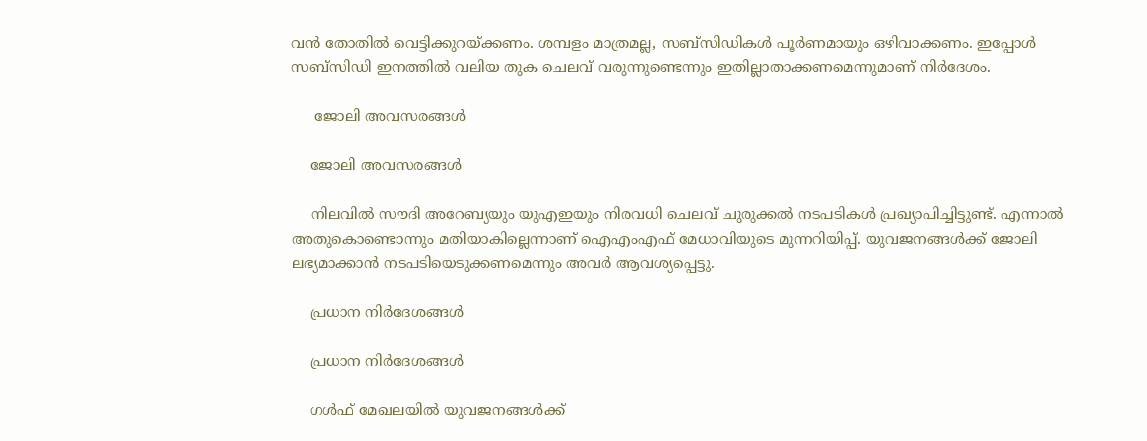വന്‍ തോതില്‍ വെട്ടിക്കുറയ്ക്കണം. ശമ്പളം മാത്രമല്ല, സബ്‌സിഡികള്‍ പൂര്‍ണമായും ഒഴിവാക്കണം. ഇപ്പോള്‍ സബ്‌സിഡി ഇനത്തില്‍ വലിയ തുക ചെലവ് വരുന്നുണ്ടെന്നും ഇതില്ലാതാക്കണമെന്നുമാണ് നിര്‍ദേശം.

     ജോലി അവസരങ്ങള്‍

    ജോലി അവസരങ്ങള്‍

    നിലവില്‍ സൗദി അറേബ്യയും യുഎഇയും നിരവധി ചെലവ് ചുരുക്കല്‍ നടപടികള്‍ പ്രഖ്യാപിച്ചിട്ടുണ്ട്. എന്നാല്‍ അതുകൊണ്ടൊന്നും മതിയാകില്ലെന്നാണ് ഐഎംഎഫ് മേധാവിയുടെ മുന്നറിയിപ്പ്. യുവജനങ്ങള്‍ക്ക് ജോലി ലഭ്യമാക്കാന്‍ നടപടിയെടുക്കണമെന്നും അവര്‍ ആവശ്യപ്പെട്ടു.

    പ്രധാന നിര്‍ദേശങ്ങള്‍

    പ്രധാന നിര്‍ദേശങ്ങള്‍

    ഗള്‍ഫ് മേഖലയില്‍ യുവജനങ്ങള്‍ക്ക്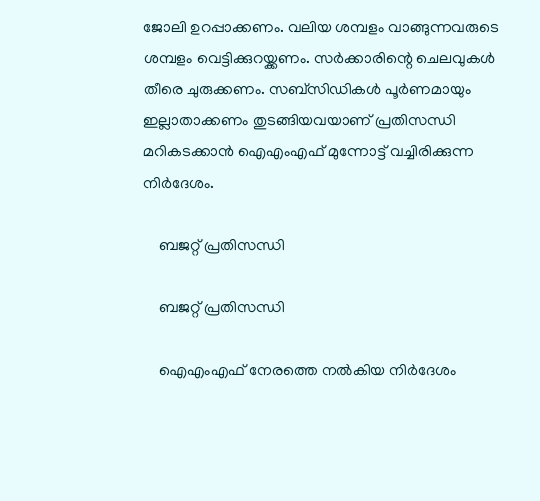ജോലി ഉറപ്പാക്കണം. വലിയ ശമ്പളം വാങ്ങുന്നവരുടെ ശമ്പളം വെട്ടിക്കുറയ്ക്കണം. സര്‍ക്കാരിന്റെ ചെലവുകള്‍ തീരെ ചുരുക്കണം. സബ്‌സിഡികള്‍ പൂര്‍ണമായും ഇല്ലാതാക്കണം തുടങ്ങിയവയാണ് പ്രതിസന്ധി മറികടക്കാന്‍ ഐഎംഎഫ് മുന്നോട്ട് വച്ചിരിക്കുന്ന നിര്‍ദേശം.

    ബജറ്റ് പ്രതിസന്ധി

    ബജറ്റ് പ്രതിസന്ധി

    ഐഎംഎഫ് നേരത്തെ നല്‍കിയ നിര്‍ദേശം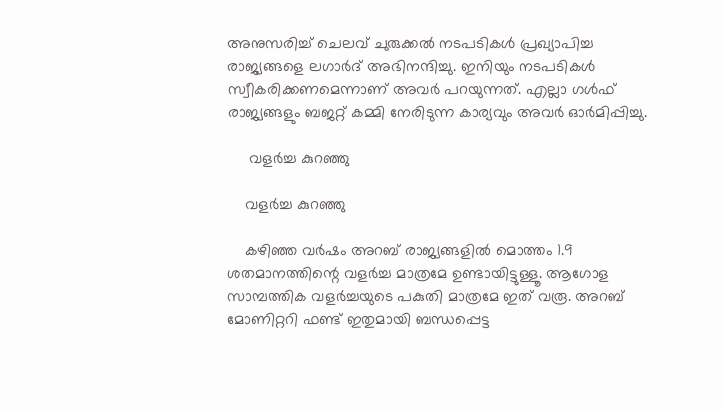അനുസരിച്ച് ചെലവ് ചുരുക്കല്‍ നടപടികള്‍ പ്രഖ്യാപിച്ച രാജ്യങ്ങളെ ലഗാര്‍ദ് അഭിനന്ദിച്ചു. ഇനിയും നടപടികള്‍ സ്വീകരിക്കണമെന്നാണ് അവര്‍ പറയുന്നത്. എല്ലാ ഗള്‍ഫ് രാജ്യങ്ങളും ബജറ്റ് കമ്മി നേരിടുന്ന കാര്യവും അവര്‍ ഓര്‍മിപ്പിച്ചു.

     വളര്‍ച്ച കുറഞ്ഞു

    വളര്‍ച്ച കുറഞ്ഞു

    കഴിഞ്ഞ വര്‍ഷം അറബ് രാജ്യങ്ങളില്‍ മൊത്തം 1.9 ശതമാനത്തിന്റെ വളര്‍ച്ച മാത്രമേ ഉണ്ടായിട്ടുള്ളൂ. ആഗോള സാമ്പത്തിക വളര്‍ച്ചയുടെ പകുതി മാത്രമേ ഇത് വരൂ. അറബ് മോണിറ്ററി ഫണ്ട് ഇതുമായി ബന്ധപ്പെട്ട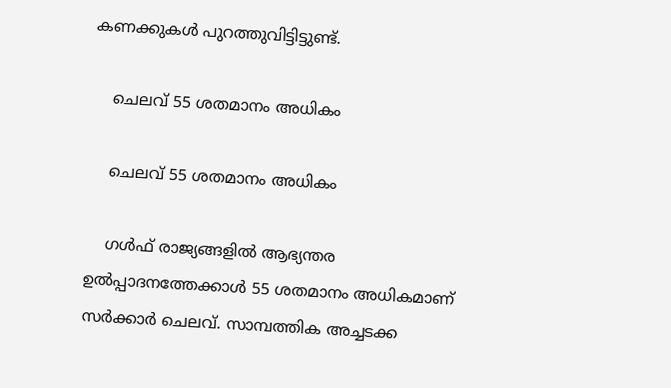കണക്കുകള്‍ പുറത്തുവിട്ടിട്ടുണ്ട്.

    ചെലവ് 55 ശതമാനം അധികം

    ചെലവ് 55 ശതമാനം അധികം

    ഗള്‍ഫ് രാജ്യങ്ങളില്‍ ആഭ്യന്തര ഉല്‍പ്പാദനത്തേക്കാള്‍ 55 ശതമാനം അധികമാണ് സര്‍ക്കാര്‍ ചെലവ്. സാമ്പത്തിക അച്ചടക്ക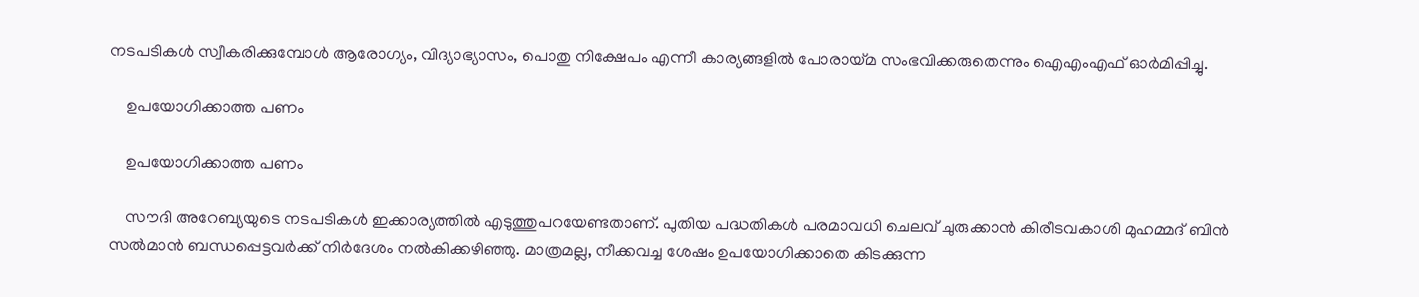നടപടികള്‍ സ്വീകരിക്കുമ്പോള്‍ ആരോഗ്യം, വിദ്യാഭ്യാസം, പൊതു നിക്ഷേപം എന്നീ കാര്യങ്ങളില്‍ പോരായ്മ സംഭവിക്കരുതെന്നും ഐഎംഎഫ് ഓര്‍മിപ്പിച്ചു.

    ഉപയോഗിക്കാത്ത പണം

    ഉപയോഗിക്കാത്ത പണം

    സൗദി അറേബ്യയുടെ നടപടികള്‍ ഇക്കാര്യത്തില്‍ എടുത്തുപറയേണ്ടതാണ്. പുതിയ പദ്ധതികള്‍ പരമാവധി ചെലവ് ചുരുക്കാന്‍ കിരീടവകാശി മുഹമ്മദ് ബിന്‍ സല്‍മാന്‍ ബന്ധപ്പെട്ടവര്‍ക്ക് നിര്‍ദേശം നല്‍കിക്കഴിഞ്ഞു. മാത്രമല്ല, നീക്കവച്ച ശേഷം ഉപയോഗിക്കാതെ കിടക്കുന്ന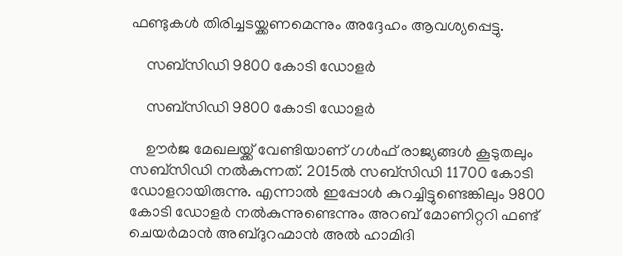ഫണ്ടുകള്‍ തിരിച്ചടയ്ക്കണമെന്നും അദ്ദേഹം ആവശ്യപ്പെട്ടു.

    സബ്‌സിഡി 9800 കോടി ഡോളര്‍

    സബ്‌സിഡി 9800 കോടി ഡോളര്‍

    ഊര്‍ജ മേഖലയ്ക്ക് വേണ്ടിയാണ് ഗള്‍ഫ് രാജ്യങ്ങള്‍ കൂടുതലും സബ്‌സിഡി നല്‍കുന്നത്. 2015ല്‍ സബ്‌സിഡി 11700 കോടി ഡോളറായിരുന്നു. എന്നാല്‍ ഇപ്പോള്‍ കുറച്ചിട്ടുണ്ടെങ്കിലും 9800 കോടി ഡോളര്‍ നല്‍കുന്നുണ്ടെന്നും അറബ് മോണിറ്ററി ഫണ്ട് ചെയര്‍മാന്‍ അബ്ദുറഹ്മാന്‍ അല്‍ ഹാമിദി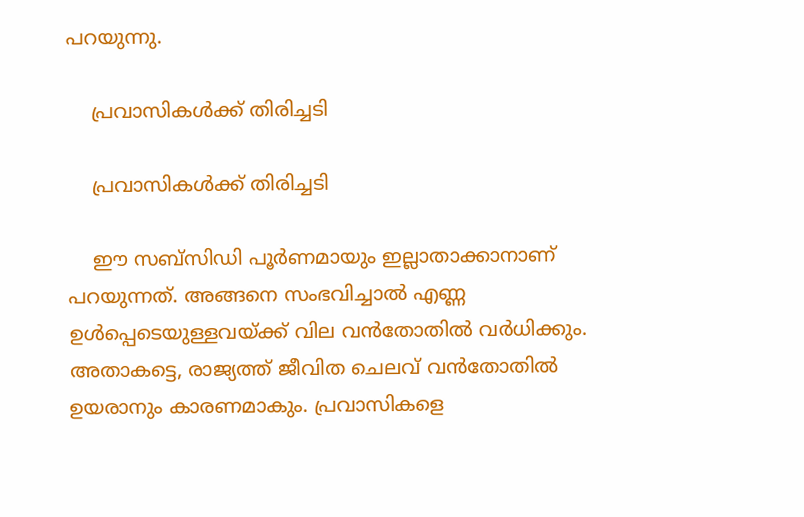പറയുന്നു.

    പ്രവാസികള്‍ക്ക് തിരിച്ചടി

    പ്രവാസികള്‍ക്ക് തിരിച്ചടി

    ഈ സബ്‌സിഡി പൂര്‍ണമായും ഇല്ലാതാക്കാനാണ് പറയുന്നത്. അങ്ങനെ സംഭവിച്ചാല്‍ എണ്ണ ഉള്‍പ്പെടെയുള്ളവയ്ക്ക് വില വന്‍തോതില്‍ വര്‍ധിക്കും. അതാകട്ടെ, രാജ്യത്ത് ജീവിത ചെലവ് വന്‍തോതില്‍ ഉയരാനും കാരണമാകും. പ്രവാസികളെ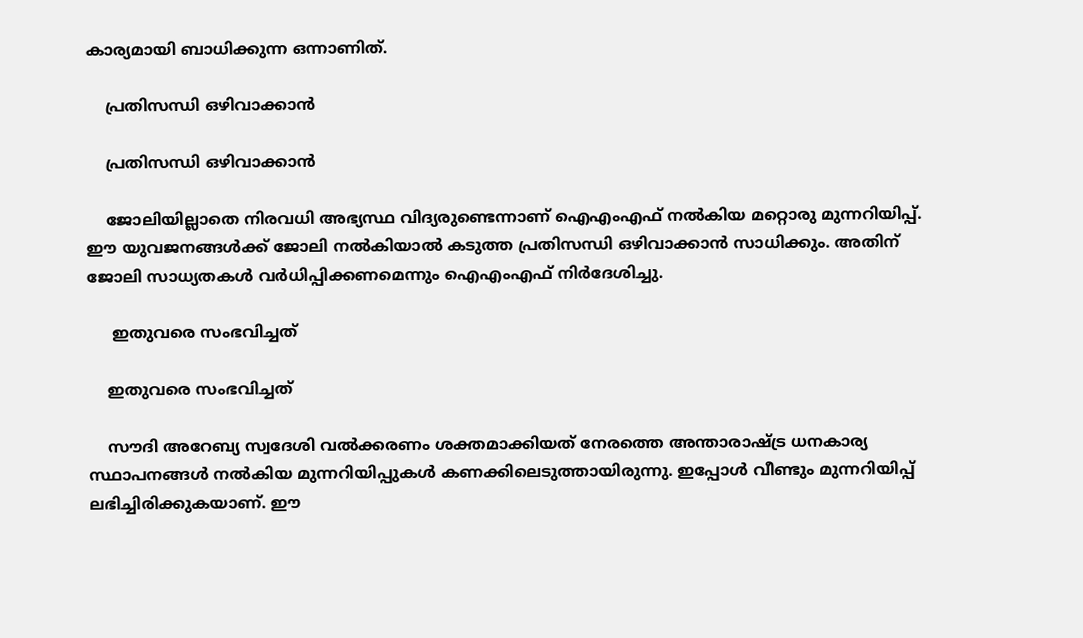കാര്യമായി ബാധിക്കുന്ന ഒന്നാണിത്.

    പ്രതിസന്ധി ഒഴിവാക്കാന്‍

    പ്രതിസന്ധി ഒഴിവാക്കാന്‍

    ജോലിയില്ലാതെ നിരവധി അഭ്യസ്ഥ വിദ്യരുണ്ടെന്നാണ് ഐഎംഎഫ് നല്‍കിയ മറ്റൊരു മുന്നറിയിപ്പ്. ഈ യുവജനങ്ങള്‍ക്ക് ജോലി നല്‍കിയാല്‍ കടുത്ത പ്രതിസന്ധി ഒഴിവാക്കാന്‍ സാധിക്കും. അതിന് ജോലി സാധ്യതകള്‍ വര്‍ധിപ്പിക്കണമെന്നും ഐഎംഎഫ് നിര്‍ദേശിച്ചു.

     ഇതുവരെ സംഭവിച്ചത്

    ഇതുവരെ സംഭവിച്ചത്

    സൗദി അറേബ്യ സ്വദേശി വല്‍ക്കരണം ശക്തമാക്കിയത് നേരത്തെ അന്താരാഷ്ട്ര ധനകാര്യ സ്ഥാപനങ്ങള്‍ നല്‍കിയ മുന്നറിയിപ്പുകള്‍ കണക്കിലെടുത്തായിരുന്നു. ഇപ്പോള്‍ വീണ്ടും മുന്നറിയിപ്പ് ലഭിച്ചിരിക്കുകയാണ്. ഈ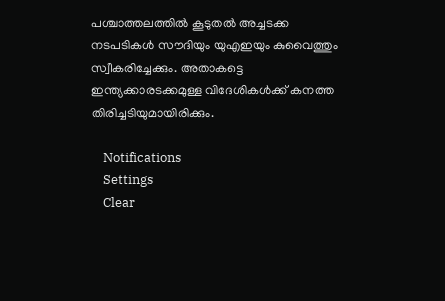പശ്ചാത്തലത്തില്‍ കൂടുതല്‍ അച്ചടക്ക നടപടികള്‍ സൗദിയും യുഎഇയും കുവൈത്തും സ്വീകരിച്ചേക്കും. അതാകട്ടെ ഇന്ത്യക്കാരടക്കമുള്ള വിദേശികള്‍ക്ക് കനത്ത തിരിച്ചടിയുമായിരിക്കും.

    Notifications
    Settings
    Clear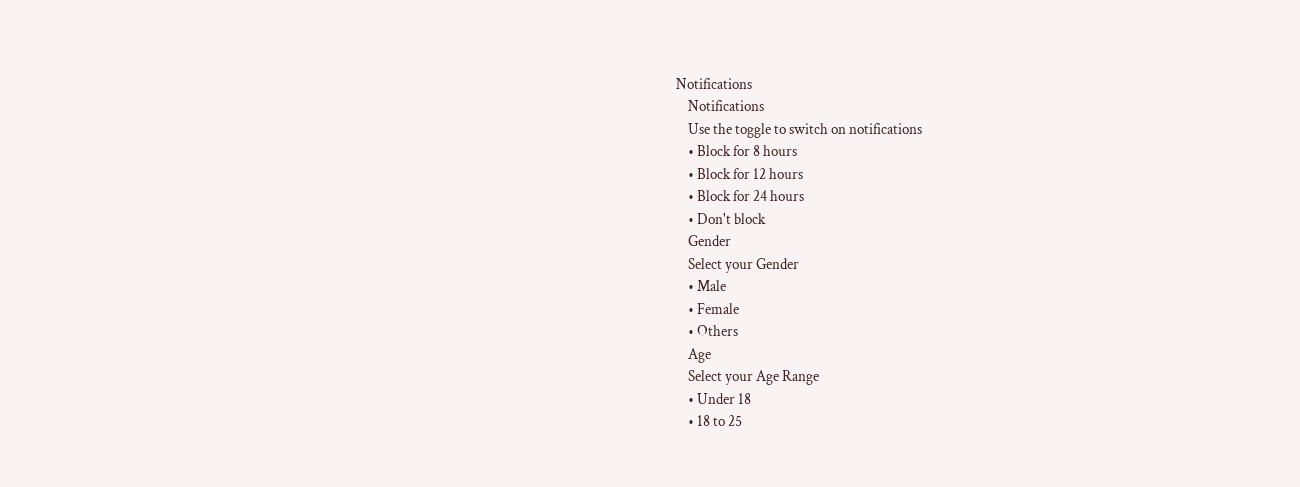Notifications
    Notifications
    Use the toggle to switch on notifications
    • Block for 8 hours
    • Block for 12 hours
    • Block for 24 hours
    • Don't block
    Gender
    Select your Gender
    • Male
    • Female
    • Others
    Age
    Select your Age Range
    • Under 18
    • 18 to 25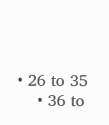• 26 to 35
    • 36 to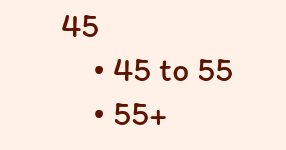45
    • 45 to 55
    • 55+